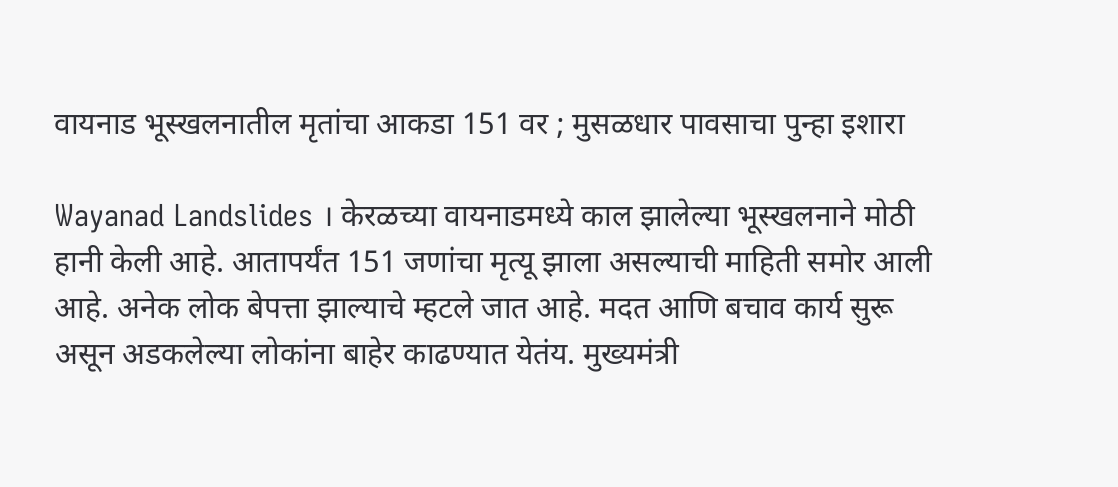वायनाड भूस्खलनातील मृतांचा आकडा 151 वर ; मुसळधार पावसाचा पुन्हा इशारा

Wayanad Landslides । केरळच्या वायनाडमध्ये काल झालेल्या भूस्खलनाने मोठी हानी केली आहे. आतापर्यंत 151 जणांचा मृत्यू झाला असल्याची माहिती समोर आली आहे. अनेक लोक बेपत्ता झाल्याचे म्हटले जात आहे. मदत आणि बचाव कार्य सुरू असून अडकलेल्या लोकांना बाहेर काढण्यात येतंय. मुख्यमंत्री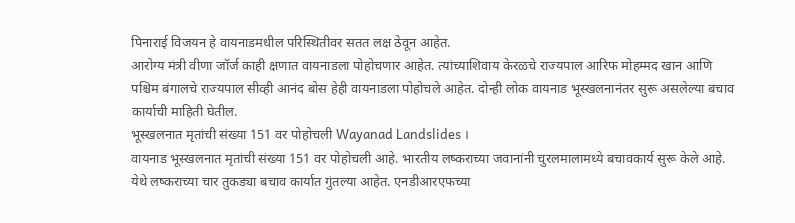पिनाराई विजयन हे वायनाडमधील परिस्थितीवर सतत लक्ष ठेवून आहेत.
आरोग्य मंत्री वीणा जॉर्ज काही क्षणात वायनाडला पोहोचणार आहेत. त्यांच्याशिवाय केरळचे राज्यपाल आरिफ मोहम्मद खान आणि पश्चिम बंगालचे राज्यपाल सीव्ही आनंद बोस हेही वायनाडला पोहोचले आहेत. दोन्ही लोक वायनाड भूस्खलनानंतर सुरू असलेल्या बचाव कार्याची माहिती घेतील.
भूस्खलनात मृतांची संख्या 151 वर पोहोचली Wayanad Landslides ।
वायनाड भूस्खलनात मृतांची संख्या 151 वर पोहोचली आहे. भारतीय लष्कराच्या जवानांनी चुरलमालामध्ये बचावकार्य सुरू केले आहे. येथे लष्कराच्या चार तुकड्या बचाव कार्यात गुंतल्या आहेत. एनडीआरएफच्या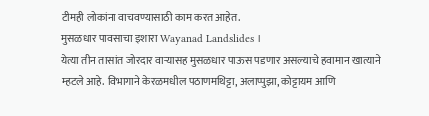टीमही लोकांना वाचवण्यासाठी काम करत आहेत.
मुसळधार पावसाचा इशारा Wayanad Landslides ।
येत्या तीन तासांत जोरदार वाऱ्यासह मुसळधार पाऊस पडणार असल्याचे हवामान खात्याने म्हटले आहे. विभागाने केरळमधील पठाणमथिट्टा, अलाप्पुझा, कोट्टायम आणि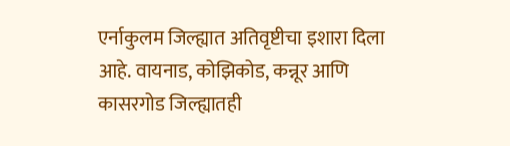एर्नाकुलम जिल्ह्यात अतिवृष्टीचा इशारा दिला आहे. वायनाड, कोझिकोड, कन्नूर आणि कासरगोड जिल्ह्यातही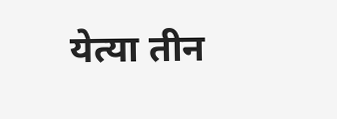येत्या तीन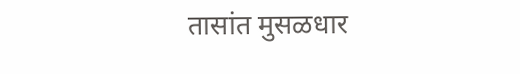तासांत मुसळधार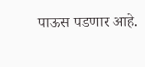पाऊस पडणार आहे.